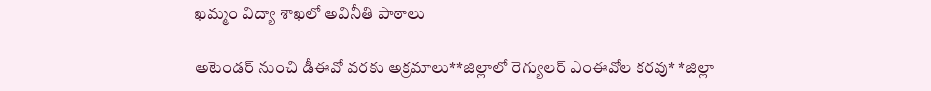ఖమ్మం విద్యా శాఖలో అవినీతి పాఠాలు

అటెండర్ నుంచి డీఈవో వరకు అక్రమాలు**జిల్లాలో రెగ్యులర్ ఎంఈవోల కరవు* *జిల్లా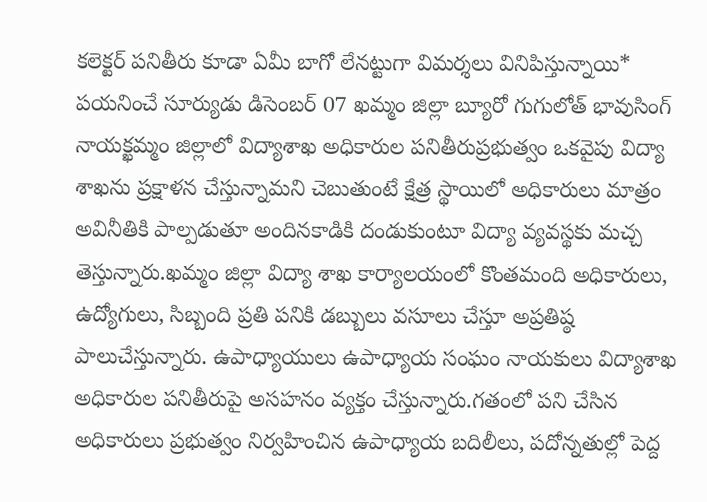కలెక్టర్ పనితీరు కూడా ఏమీ బాగో లేనట్టుగా విమర్శలు వినిపిస్తున్నాయి*
పయనించే సూర్యుడు డిసెంబర్ 07 ఖమ్మం జిల్లా బ్యూరో గుగులోత్ భావుసింగ్ నాయక్ఖమ్మం జిల్లాలో విద్యాశాఖ అధికారుల పనితీరుప్రభుత్వం ఒకవైపు విద్యా శాఖను ప్రక్షాళన చేస్తున్నామని చెబుతుంటే క్షేత్ర స్థాయిలో అధికారులు మాత్రం అవినీతికి పాల్పడుతూ అందినకాడికి దండుకుంటూ విద్యా వ్యవస్థకు మచ్చ తెస్తున్నారు.ఖమ్మం జిల్లా విద్యా శాఖ కార్యాలయంలో కొంతమంది అధికారులు, ఉద్యోగులు, సిబ్బంది ప్రతి పనికి డబ్బులు వసూలు చేస్తూ అప్రతిష్ఠ పాలుచేస్తున్నారు. ఉపాధ్యాయులు ఉపాధ్యాయ సంఘం నాయకులు విద్యాశాఖ అధికారుల పనితీరుపై అసహనం వ్యక్తం చేస్తున్నారు.గతంలో పని చేసిన అధికారులు ప్రభుత్వం నిర్వహించిన ఉపాధ్యాయ బదిలీలు, పదోన్నతుల్లో పెద్ద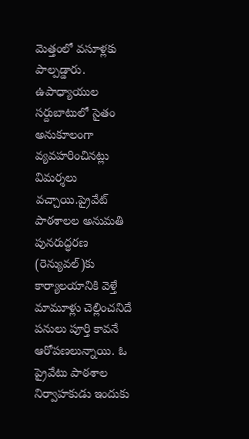మెత్తంలో వసూళ్లకు పాల్పడ్డారు. ఉపాధ్యాయుల సర్దుబాటులో సైతం అనుకూలంగా వ్యవహరించినట్లు విమర్శలు వచ్చాయి.ప్రైవేట్ పాఠశాలల అనుమతి పునరుద్ధరణ (రెన్యువల్)కు కార్యాలయానికి వెళ్తే మామూళ్లు చెల్లించనిదే పనులు పూర్తి కావనే ఆరోపణలున్నాయి. ఓ ప్రైవేటు పాఠశాల నిర్వాహకుడు ఇందుకు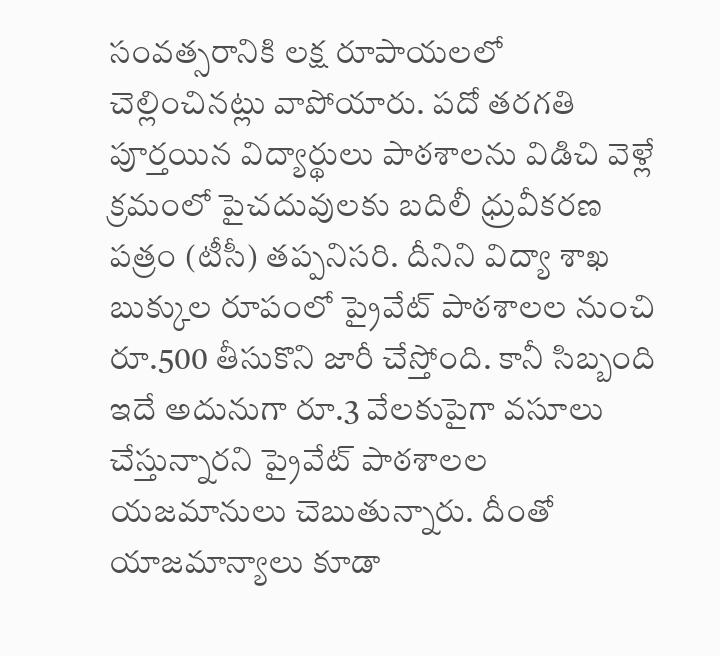సంవత్సరానికి లక్ష రూపాయలలో చెల్లించినట్లు వాపోయారు. పదో తరగతి పూర్తయిన విద్యార్థులు పాఠశాలను విడిచి వెళ్లే క్రమంలో పైచదువులకు బదిలీ ధ్రువీకరణ పత్రం (టీసీ) తప్పనిసరి. దీనిని విద్యా శాఖ బుక్కుల రూపంలో ప్రైవేట్ పాఠశాలల నుంచి రూ.500 తీసుకొని జారీ చేస్తోంది. కానీ సిబ్బంది ఇదే అదునుగా రూ.3 వేలకుపైగా వసూలు చేస్తున్నారని ప్రైవేట్ పాఠశాలల యజమానులు చెబుతున్నారు. దీంతో యాజమాన్యాలు కూడా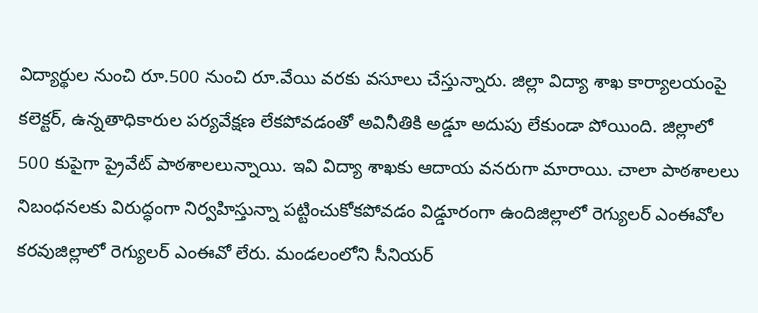విద్యార్థుల నుంచి రూ.500 నుంచి రూ.వేయి వరకు వసూలు చేస్తున్నారు. జిల్లా విద్యా శాఖ కార్యాలయంపై కలెక్టర్, ఉన్నతాధికారుల పర్యవేక్షణ లేకపోవడంతో అవినీతికి అడ్డూ అదుపు లేకుండా పోయింది. జిల్లాలో 500 కుపైగా ప్రైవేట్ పాఠశాలలున్నాయి. ఇవి విద్యా శాఖకు ఆదాయ వనరుగా మారాయి. చాలా పాఠశాలలు నిబంధనలకు విరుద్ధంగా నిర్వహిస్తున్నా పట్టించుకోకపోవడం విడ్డూరంగా ఉందిజిల్లాలో రెగ్యులర్ ఎంఈవోల కరవుజిల్లాలో రెగ్యులర్ ఎంఈవో లేరు. మండలంలోని సీనియర్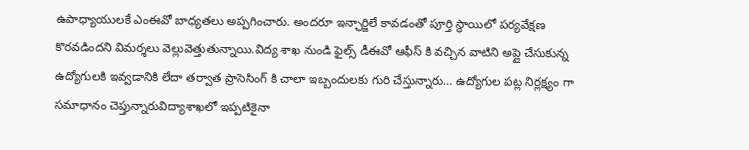ఉపాధ్యాయులకే ఎంఈవో బాధ్యతలు అప్పగించారు. అందరూ ఇన్ఛార్జిలే కావడంతో పూర్తి స్థాయిలో పర్యవేక్షణ కొరవడిందని విమర్శలు వెల్లువెత్తుతున్నాయి.విద్య శాఖ నుండి ఫైల్స్ డీఈవో ఆఫీస్ కి వచ్చిన వాటిని అప్లై చేసుకున్న ఉద్యోగులకి ఇవ్వడానికి లేదా తర్వాత ప్రాసెసింగ్ కి చాలా ఇబ్బందులకు గురి చేస్తున్నారు… ఉద్యోగుల పట్ల నిర్లక్ష్యం గా సమాధానం చెప్తున్నారువిద్యాశాఖలో ఇప్పటికైనా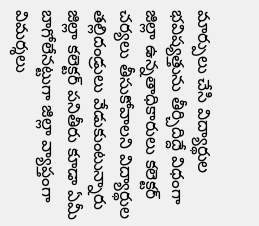మార్పులు చేసి విద్యార్థుల భవిష్యత్తును తీర్చిదిద్దే విధంగా జిల్లా ఉన్నతాధికారులు కలెక్టర్ చర్యలు తీసుకోవాలని విద్యార్థుల తల్లిదండ్రులు వేడుకుంటున్నారు జిల్లా కలెక్టర్ పనితీరు కూడా ఏమీ బాగోలేనట్టుగా జిల్లా వ్యాప్తంగా విమర్శలు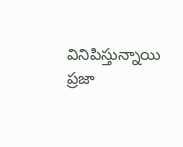వినిపిస్తున్నాయి ప్రజా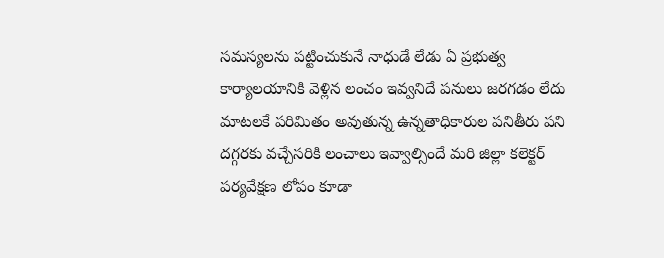సమస్యలను పట్టించుకునే నాధుడే లేడు ఏ ప్రభుత్వ కార్యాలయానికి వెళ్లిన లంచం ఇవ్వనిదే పనులు జరగడం లేదు మాటలకే పరిమితం అవుతున్న ఉన్నతాధికారుల పనితీరు పని దగ్గరకు వచ్చేసరికి లంచాలు ఇవ్వాల్సిందే మరి జిల్లా కలెక్టర్ పర్యవేక్షణ లోపం కూడా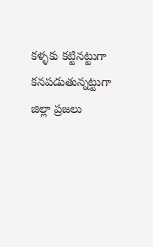కళ్ళకు కట్టినట్టుగా కనపడుతున్నట్టుగా జిల్లా ప్రజలు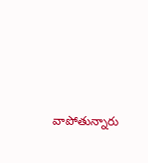వాపోతున్నారు